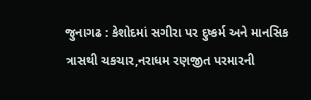જુનાગઢ : કેશોદમાં સગીરા પર દુષ્કર્મ અને માનસિક ત્રાસથી ચકચાર,નરાધમ રણજીત પરમારની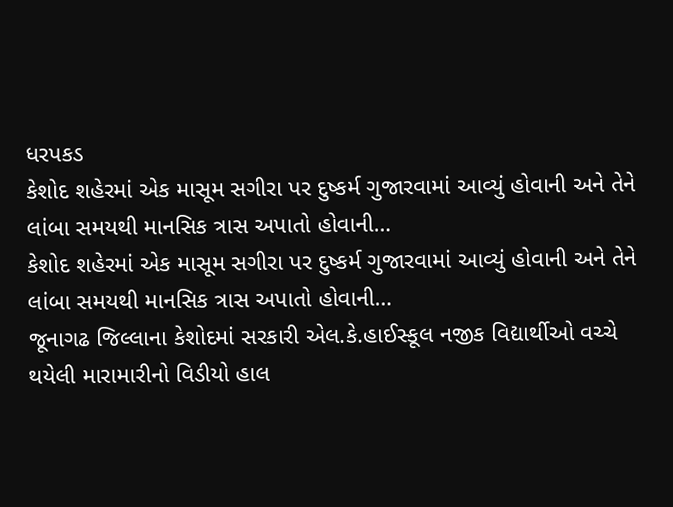ધરપકડ
કેશોદ શહેરમાં એક માસૂમ સગીરા પર દુષ્કર્મ ગુજારવામાં આવ્યું હોવાની અને તેને લાંબા સમયથી માનસિક ત્રાસ અપાતો હોવાની…
કેશોદ શહેરમાં એક માસૂમ સગીરા પર દુષ્કર્મ ગુજારવામાં આવ્યું હોવાની અને તેને લાંબા સમયથી માનસિક ત્રાસ અપાતો હોવાની…
જૂનાગઢ જિલ્લાના કેશોદમાં સરકારી એલ.કે.હાઈસ્કૂલ નજીક વિદ્યાર્થીઓ વચ્ચે થયેલી મારામારીનો વિડીયો હાલ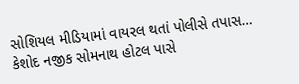સોશિયલ મીડિયામાં વાયરલ થતાં પોલીસે તપાસ…
કેશોદ નજીક સોમનાથ હોટલ પાસે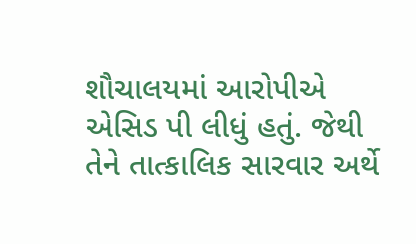શૌચાલયમાં આરોપીએ એસિડ પી લીધું હતું. જેથી તેને તાત્કાલિક સારવાર અર્થે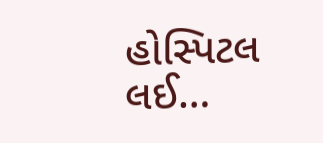હોસ્પિટલ લઈ…